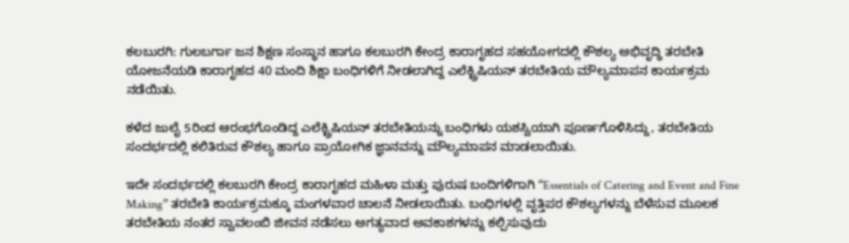ಕಲಬುರಗಿ: ಗುಲಬರ್ಗಾ ಜನ ಶಿಕ್ಷಣ ಸಂಸ್ಥಾನ ಹಾಗೂ ಕಲಬುರಗಿ ಕೇಂದ್ರ ಕಾರಾಗೃಹದ ಸಹಯೋಗದಲ್ಲಿ ಕೌಶಲ್ಯ ಅಭಿವೃದ್ಧಿ ತರಬೇತಿ ಯೋಜನೆಯಡಿ ಕಾರಾಗೃಹದ 40 ಮಂದಿ ಶಿಕ್ಷಾ ಬಂಧಿಗಳಿಗೆ ನೀಡಲಾಗಿದ್ದ ಎಲೆಕ್ಟ್ರಿಷಿಯನ್ ತರಬೇತಿಯ ಮೌಲ್ಯಮಾಪನ ಕಾರ್ಯಕ್ರಮ ನಡೆಯಿತು.

ಕಳೆದ ಜುಲೈ 5ರಿಂದ ಆರಂಭಗೊಂಡಿದ್ದ ಎಲೆಕ್ಟ್ರಿಷಿಯನ್ ತರಬೇತಿಯನ್ನು ಬಂಧಿಗಳು ಯಶಸ್ವಿಯಾಗಿ ಪೂರ್ಣಗೊಳಿಸಿದ್ದು, ತರಬೇತಿಯ ಸಂದರ್ಭದಲ್ಲಿ ಕಲಿತಿರುವ ಕೌಶಲ್ಯ ಹಾಗೂ ಪ್ರಾಯೋಗಿಕ ಜ್ಞಾನವನ್ನು ಮೌಲ್ಯಮಾಪನ ಮಾಡಲಾಯಿತು.

ಇದೇ ಸಂದರ್ಭದಲ್ಲಿ ಕಲಬುರಗಿ ಕೇಂದ್ರ ಕಾರಾಗೃಹದ ಮಹಿಳಾ ಮತ್ತು ಪುರುಷ ಬಂದಿಗಳಿಗಾಗಿ “Essentials of Catering and Event and Fine Making” ತರಬೇತಿ ಕಾರ್ಯಕ್ರಮಕ್ಕೂ ಮಂಗಳವಾರ ಚಾಲನೆ ನೀಡಲಾಯಿತು. ಬಂಧಿಗಳಲ್ಲಿ ವೃತ್ತಿಪರ ಕೌಶಲ್ಯಗಳನ್ನು ಬೆಳೆಸುವ ಮೂಲಕ ತರಬೇತಿಯ ನಂತರ ಸ್ವಾವಲಂಬಿ ಜೀವನ ನಡೆಸಲು ಅಗತ್ಯವಾದ ಅವಕಾಶಗಳನ್ನು ಕಲ್ಪಿಸುವುದು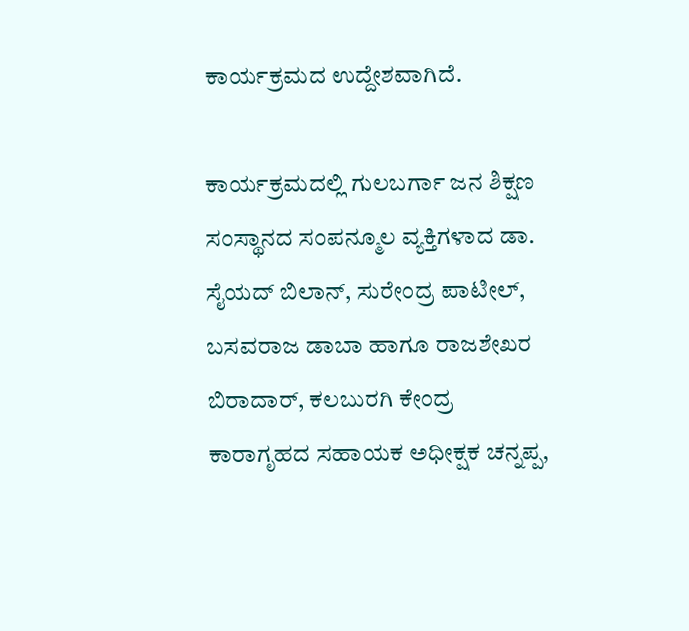ಕಾರ್ಯಕ್ರಮದ ಉದ್ದೇಶವಾಗಿದೆ.

ಕಾರ್ಯಕ್ರಮದಲ್ಲಿ ಗುಲಬರ್ಗಾ ಜನ ಶಿಕ್ಷಣ ಸಂಸ್ಥಾನದ ಸಂಪನ್ಮೂಲ ವ್ಯಕ್ತಿಗಳಾದ ಡಾ. ಸೈಯದ್ ಬಿಲಾನ್, ಸುರೇಂದ್ರ ಪಾಟೀಲ್, ಬಸವರಾಜ ಡಾಬಾ ಹಾಗೂ ರಾಜಶೇಖರ ಬಿರಾದಾರ್, ಕಲಬುರಗಿ ಕೇಂದ್ರ ಕಾರಾಗೃಹದ ಸಹಾಯಕ ಅಧೀಕ್ಷಕ ಚನ್ನಪ್ಪ,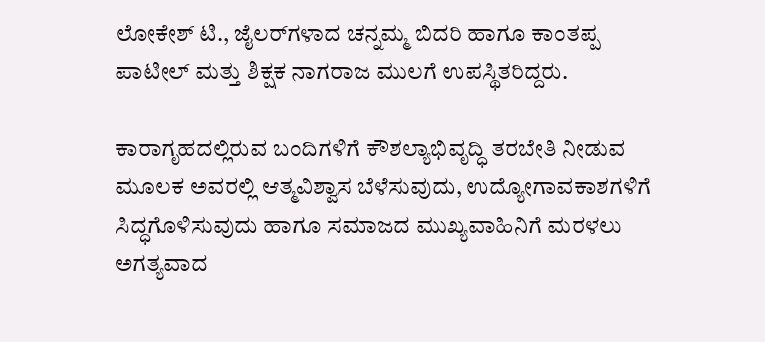ಲೋಕೇಶ್ ಟಿ., ಜೈಲರ್‌ಗಳಾದ ಚನ್ನಮ್ಮ ಬಿದರಿ ಹಾಗೂ ಕಾಂತಪ್ಪ ಪಾಟೀಲ್ ಮತ್ತು ಶಿಕ್ಷಕ ನಾಗರಾಜ ಮುಲಗೆ ಉಪಸ್ಥಿತರಿದ್ದರು.

ಕಾರಾಗೃಹದಲ್ಲಿರುವ ಬಂದಿಗಳಿಗೆ ಕೌಶಲ್ಯಾಭಿವೃದ್ಧಿ ತರಬೇತಿ ನೀಡುವ ಮೂಲಕ ಅವರಲ್ಲಿ ಆತ್ಮವಿಶ್ವಾಸ ಬೆಳೆಸುವುದು, ಉದ್ಯೋಗಾವಕಾಶಗಳಿಗೆ ಸಿದ್ಧಗೊಳಿಸುವುದು ಹಾಗೂ ಸಮಾಜದ ಮುಖ್ಯವಾಹಿನಿಗೆ ಮರಳಲು ಅಗತ್ಯವಾದ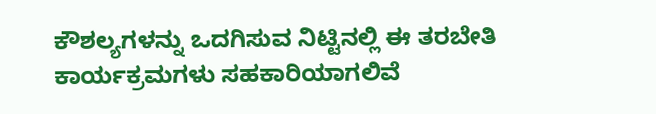ಕೌಶಲ್ಯಗಳನ್ನು ಒದಗಿಸುವ ನಿಟ್ಟಿನಲ್ಲಿ ಈ ತರಬೇತಿ ಕಾರ್ಯಕ್ರಮಗಳು ಸಹಕಾರಿಯಾಗಲಿವೆ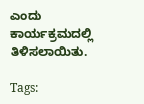ಎಂದು ಕಾರ್ಯಕ್ರಮದಲ್ಲಿ ತಿಳಿಸಲಾಯಿತು.

Tags: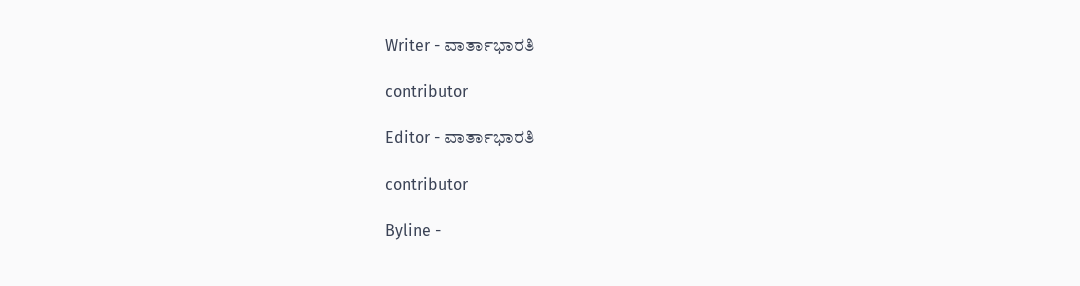Writer - ವಾರ್ತಾಭಾರತಿ

contributor

Editor - ವಾರ್ತಾಭಾರತಿ

contributor

Byline -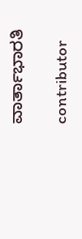ವಾರ್ತಾಭಾರತಿ

contributor